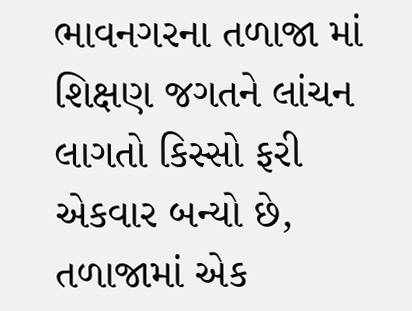ભાવનગરના તળાજા માં શિક્ષણ જગતને લાંચન લાગતો કિસ્સો ફરી એકવાર બન્યો છે, તળાજામાં એક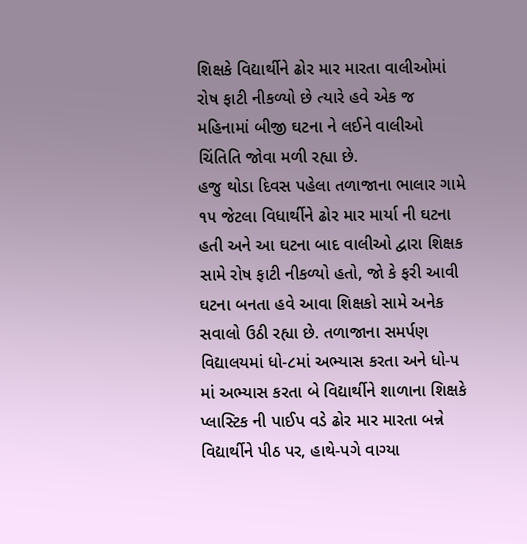શિક્ષકે વિદ્યાર્થીને ઢોર માર મારતા વાલીઓમાં રોષ ફાટી નીકળ્યો છે ત્યારે હવે એક જ મહિનામાં બીજી ઘટના ને લઈને વાલીઓ ચિંતિતિ જોવા મળી રહ્યા છે.
હજુ થોડા દિવસ પહેલા તળાજાના ભાલાર ગામે ૧૫ જેટલા વિધાર્થીને ઢોર માર માર્યા ની ઘટના હતી અને આ ઘટના બાદ વાલીઓ દ્વારા શિક્ષક સામે રોષ ફાટી નીકળ્યો હતો, જો કે ફરી આવી ઘટના બનતા હવે આવા શિક્ષકો સામે અનેક સવાલો ઉઠી રહ્યા છે. તળાજાના સમર્પણ વિદ્યાલયમાં ધો-૮માં અભ્યાસ કરતા અને ધો-૫ માં અભ્યાસ કરતા બે વિદ્યાર્થીને શાળાના શિક્ષકે પ્લાસ્ટિક ની પાઈપ વડે ઢોર માર મારતા બન્ને વિદ્યાર્થીને પીઠ પર, હાથે-પગે વાગ્યા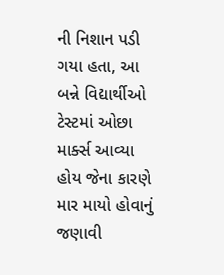ની નિશાન પડી ગયા હતા, આ બન્ને વિદ્યાર્થીઓ ટેસ્ટમાં ઓછા માર્ક્સ આવ્યા હોય જેના કારણે માર માયો હોવાનું જણાવી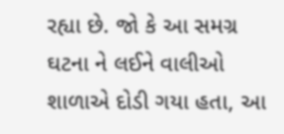રહ્યા છે. જો કે આ સમગ્ર ઘટના ને લઈને વાલીઓ શાળાએ દોડી ગયા હતા, આ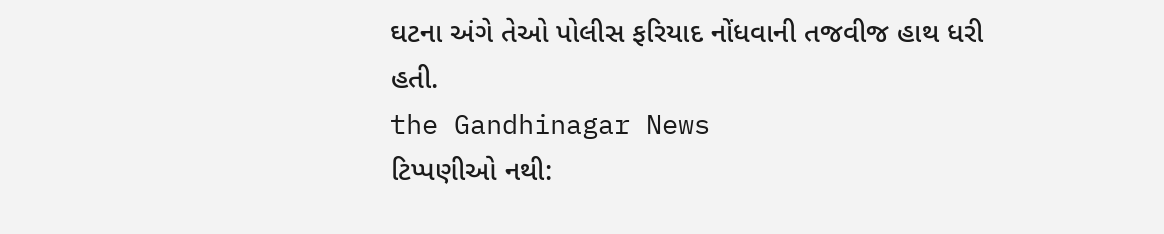ઘટના અંગે તેઓ પોલીસ ફરિયાદ નોંધવાની તજવીજ હાથ ધરી હતી.
the Gandhinagar News
ટિપ્પણીઓ નથી: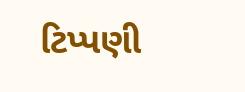ટિપ્પણી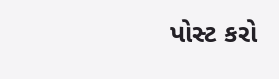પોસ્ટ કરો